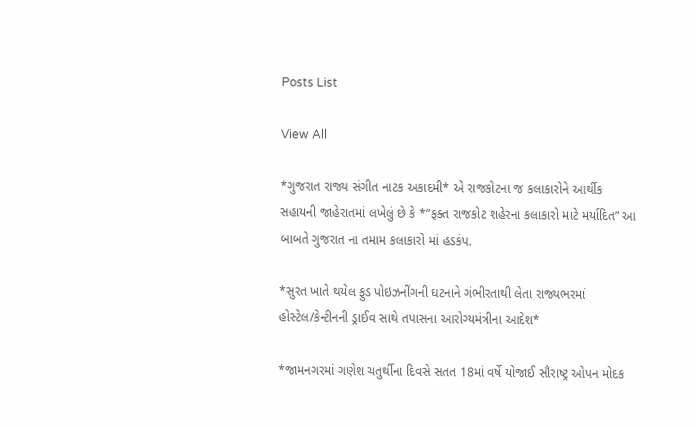Posts List

View All

*ગુજરાત રાજ્ય સંગીત નાટક અકાદમી* એ રાજકોટના જ કલાકારોને આર્થીક સહાયની જાહેરાતમાં લખેલું છે કે *”ફક્ત રાજકોટ શહેરના કલાકારો માટે મર્યાદિત” આ બાબતે ગુજરાત ના તમામ કલાકારો માં હડકંપ.

*સુરત ખાતે થયેલ ફુડ પોઇઝનીંગની ઘટનાને ગંભીરતાથી લેતા રાજ્યભરમાં હોસ્ટેલ/કેન્ટીનની ડ્રાઈવ સાથે તપાસના આરોગ્યમંત્રીના આદેશ*

*જામનગરમાં ગણેશ ચતુર્થીના દિવસે સતત 18માં વર્ષે યોજાઈ સૌરાષ્ટ્ર ઓપન મોદક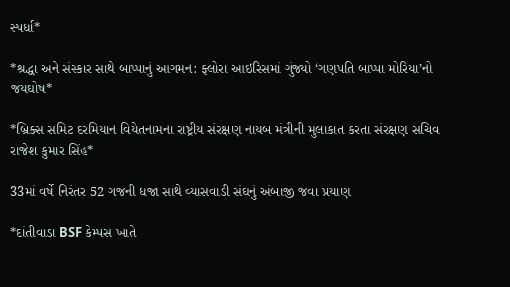સ્પર્ધા*

*શ્રદ્ધા અને સંસ્કાર સાથે બાપ્પાનું આગમન: ફ્લોરા આઇરિસમાં ગુંજ્યો ‘ગણપતિ બાપ્પા મોરિયા’નો જયઘોષ*

*બ્રિક્સ સમિટ દરમિયાન વિયેતનામના રાષ્ટ્રીય સંરક્ષણ નાયબ મંત્રીની મુલાકાત કરતા સંરક્ષણ સચિવ રાજેશ કુમાર સિંહ*

33માં વર્ષે નિરંતર 52 ગજની ધજા સાથે વ્યાસવાડી સંઘનું અંબાજી જવા પ્રયાણ

*દાંતીવાડા BSF કેમ્પસ ખાતે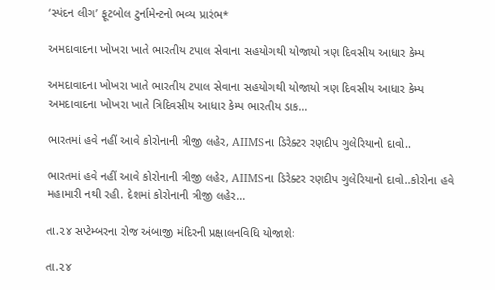‘સ્પંદન લીગ’ ફૂટબોલ ટુર્નામેન્ટનો ભવ્ય પ્રારંભ*

અમદાવાદના ખોખરા ખાતે ભારતીય ટપાલ સેવાના સહયોગથી યોજાયો ત્રણ દિવસીય આધાર કેમ્પ

અમદાવાદના ખોખરા ખાતે ભારતીય ટપાલ સેવાના સહયોગથી યોજાયો ત્રણ દિવસીય આધાર કેમ્પ અમદાવાદના ખોખરા ખાતે ત્રિદિવસીય આધાર કેમ્પ ભારતીય ડાક…

ભારતમાં હવે નહીં આવે કોરોનાની ત્રીજી લહેર, AIIMSના ડિરેક્ટર રણદીપ ગુલેરિયાનો દાવો..

ભારતમાં હવે નહીં આવે કોરોનાની ત્રીજી લહેર, AIIMSના ડિરેક્ટર રણદીપ ગુલેરિયાનો દાવો..કોરોના હવે મહામારી નથી રહી. દેશમાં કોરોનાની ત્રીજી લહેર…

તા.૨૪ સપ્ટેમ્બરના રોજ અંબાજી મંદિરની પ્રક્ષાલનવિધિ યોજાશેઃ

તા.૨૪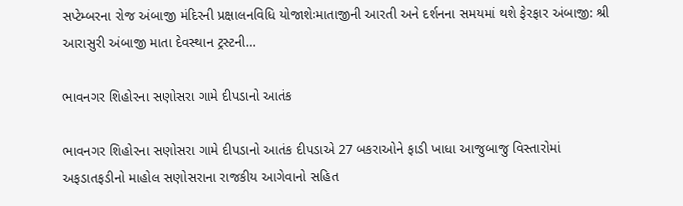સપ્ટેમ્બરના રોજ અંબાજી મંદિરની પ્રક્ષાલનવિધિ યોજાશેઃમાતાજીની આરતી અને દર્શનના સમયમાં થશે ફેરફાર અંબાજી: શ્રી આરાસુરી અંબાજી માતા દેવસ્થાન ટ્રસ્ટની…

ભાવનગર શિહોરના સણોસરા ગામે દીપડાનો આતંક

ભાવનગર શિહોરના સણોસરા ગામે દીપડાનો આતંક દીપડાએ 27 બકરાઓને ફાડી ખાધા આજુબાજુ વિસ્તારોમાં અફડાતફડીનો માહોલ સણોસરાના રાજકીય આગેવાનો સહિત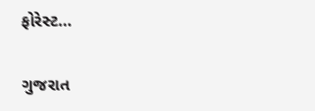ફોરેસ્ટ…

ગુજરાત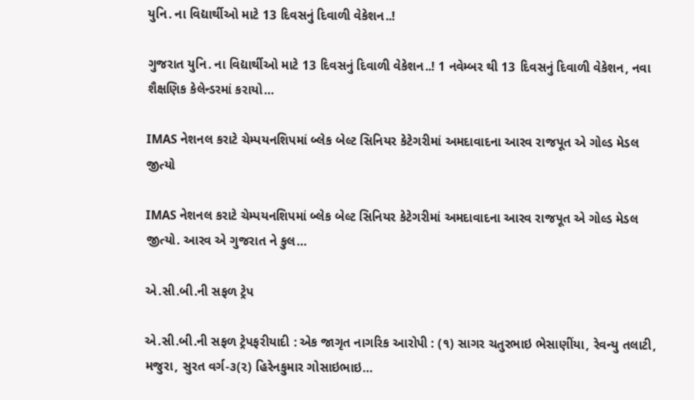યુનિ. ના વિદ્યાર્થીઓ માટે 13 દિવસનું દિવાળી વેકેશન..!

ગુજરાત યુનિ. ના વિદ્યાર્થીઓ માટે 13 દિવસનું દિવાળી વેકેશન..! 1 નવેમ્બર થી 13 દિવસનું દિવાળી વેકેશન, નવા શૈક્ષણિક કેલેન્ડરમાં કરાયો…

IMAS નેશનલ કરાટે ચેમ્પયનશિપમાં બ્લેક બેલ્ટ સિનિયર કેટેગરીમાં અમદાવાદના આરવ રાજપૂત એ ગોલ્ડ મેડલ જીત્યો

IMAS નેશનલ કરાટે ચેમ્પયનશિપમાં બ્લેક બેલ્ટ સિનિયર કેટેગરીમાં અમદાવાદના આરવ રાજપૂત એ ગોલ્ડ મેડલ જીત્યો. આરવ એ ગુજરાત ને કુલ…

એ.સી.બી.ની સફળ ટ્રેપ

એ.સી.બી.ની સફળ ટ્રેપફરીયાદી : એક જાગૃત નાગરિક આરોપી : (૧) સાગર ચતુરભાઇ ભેસાણીંયા, રેવન્યુ તલાટી, મજુરા, સુરત વર્ગ-૩(૨) હિરેનકુમાર ગોસાઇભાઇ…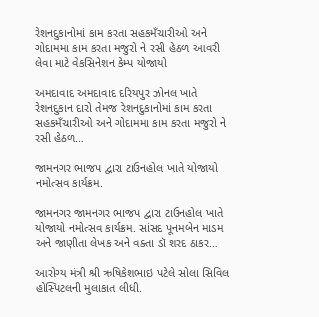રેશનદુકાનોમાં કામ કરતા સહકમઁચારીઓ અને ગોદામમા કામ કરતા મજુરો ને રસી હેઠળ આવરી લેવા માટે વેકસિનેશન કેમ્પ યોજાયો

અમદાવાદ અમદાવાદ દરિયપુર ઝોનલ ખાતે રેશનદુકાન દારો તેમજ રેશનદુકાનોમાં કામ કરતા સહકમઁચારીઓ અને ગોદામમા કામ કરતા મજુરો ને રસી હેઠળ…

જામનગર ભાજપ દ્વારા ટાઉનહોલ ખાતે યોજાયો નમોત્સવ કાર્યક્રમ.

જામનગર જામનગર ભાજપ દ્વારા ટાઉનહોલ ખાતે યોજાયો નમોત્સવ કાર્યક્રમ. સાંસદ પૂનમબેન માડમ અને જાણીતા લેખક અને વક્તા ડૉ શરદ ઠાકર…

આરોગ્ય મંત્રી શ્રી ઋષિકેશભાઇ પટેલે સોલા સિવિલ હોસ્પિટલની મુલાકાત લીધી.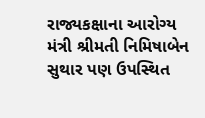રાજ્યકક્ષાના આરોગ્ય મંત્રી શ્રીમતી નિમિષાબેન સુથાર પણ ઉપસ્થિત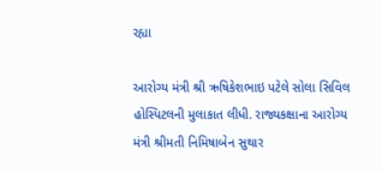રહ્યા

આરોગ્ય મંત્રી શ્રી ઋષિકેશભાઇ પટેલે સોલા સિવિલ હોસ્પિટલની મુલાકાત લીધી. રાજ્યકક્ષાના આરોગ્ય મંત્રી શ્રીમતી નિમિષાબેન સુથાર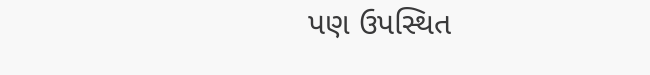પણ ઉપસ્થિત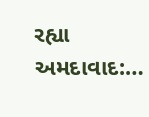રહ્યા અમદાવાદ:…